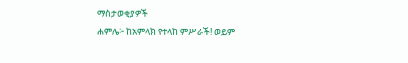ማስታወቂያዎች
ሐምሌ፦ ከአምላክ የተላከ ምሥራች! ወይም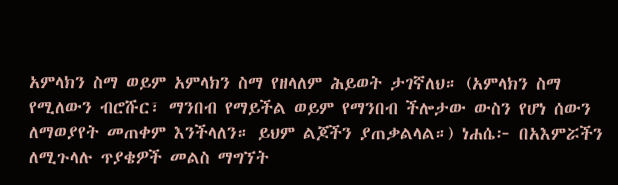አምላክን ስማ ወይም አምላክን ስማ የዘላለም ሕይወት ታገኛለህ። (አምላክን ስማ የሚለውን ብሮሹር፣ ማንበብ የማይችል ወይም የማንበብ ችሎታው ውስን የሆነ ሰውን ለማወያየት መጠቀም እንችላለን። ይህም ልጆችን ያጠቃልላል።) ነሐሴ፦ በአእምሯችን ለሚጉላሉ ጥያቄዎች መልስ ማግኘት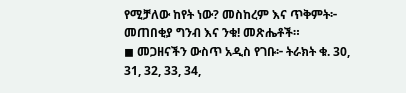የሚቻለው ከየት ነው? መስከረም እና ጥቅምት፦ መጠበቂያ ግንብ እና ንቁ! መጽሔቶች።
◼ መጋዘናችን ውስጥ አዲስ የገቡ፦ ትራክት ቁ. 30, 31, 32, 33, 34,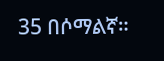35 በሶማልኛ።